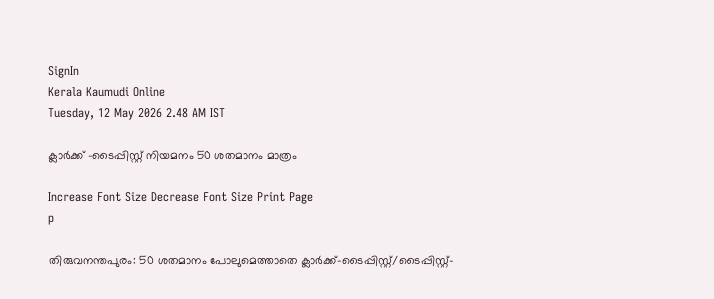SignIn
Kerala Kaumudi Online
Tuesday, 12 May 2026 2.48 AM IST

ക്ലാർക്ക് -ടൈപ്പിസ്റ്റ് നിയമനം 50 ശതമാനം മാത്രം

Increase Font Size Decrease Font Size Print Page
p

തിരുവനന്തപുരം: 50 ശതമാനം പോലുമെത്താതെ ക്ലാർക്ക്-ടൈപ്പിസ്റ്റ്/ടൈപ്പിസ്റ്റ്-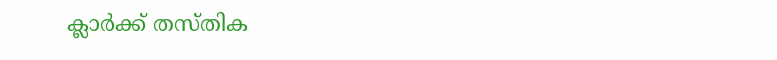ക്ലാർക്ക് തസ്തിക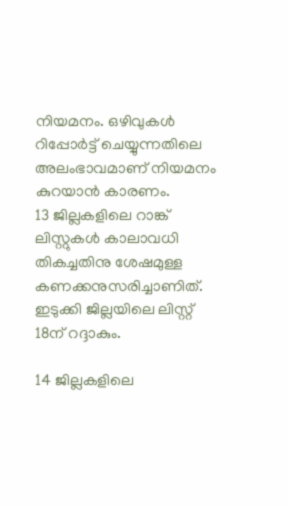നിയമനം. ഒഴിവുകൾ റിപ്പോർട്ട് ചെയ്യുന്നതിലെ അലംഭാവമാണ് നിയമനം കുറയാൻ കാരണം.
13 ജില്ലകളിലെ റാങ്ക് ലിസ്റ്റുകൾ കാലാവധി തികച്ചതിനു ശേഷമുള്ള കണക്കനുസരിച്ചാണിത്. ഇടുക്കി ജില്ലയിലെ ലിസ്റ്റ് 18ന് റദ്ദാകും.

14 ജില്ലകളിലെ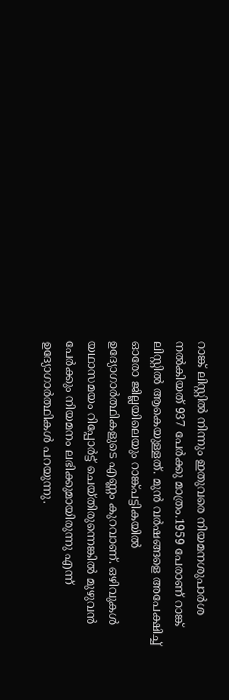റാങ്ക് ലിസ്റ്റിൽ നിന്നും ഇതുവരെ നിയമനശുപാർശ നൽകിയത് 937 പേർക്കു മാത്രം.1959 പേരാണ് റാങ്ക് ലിസ്റ്റിൽ ആകെയുള്ളത്. മുൻ വർഷങ്ങളെ അപേക്ഷിച്ച് ഓരോ ജില്ലയിലെയും റാങ്ക്പട്ടികയിൽ ഉദ്യോഗാർത്ഥികളുടെ എണ്ണം കുറവാണ്. ഒഴിവുകൾ യഥാസമയം റിപ്പോർട്ട് ചെയ്തിരുന്നെങ്കിൽ മുഴുവൻ പേർക്കും നിയമനം ലഭിക്കുമായിരുന്നു എന്ന് ഉദ്യോഗാർത്ഥികൾ പറയുന്നു.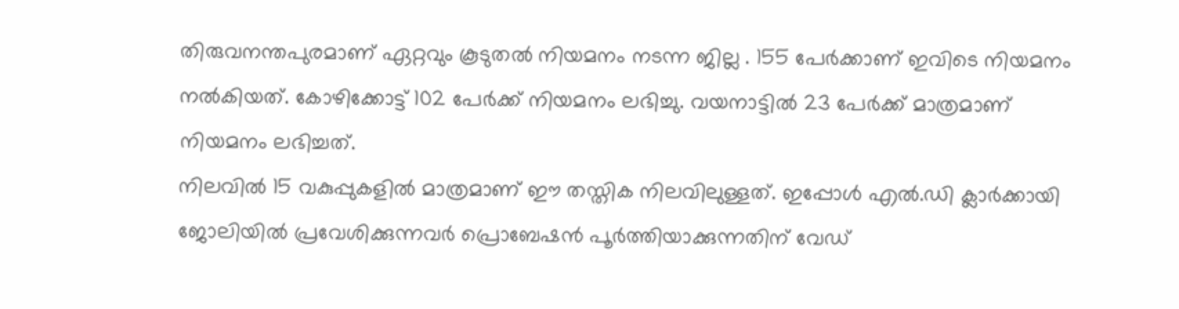തിരുവനന്തപുരമാണ് ഏറ്റവും കൂടുതൽ നിയമനം നടന്ന ജില്ല . 155 പേർക്കാണ് ഇവിടെ നിയമനം നൽകിയത്. കോഴിക്കോട്ട് 102 പേർക്ക് നിയമനം ലഭിച്ചു. വയനാട്ടിൽ 23 പേർക്ക് മാത്രമാണ് നിയമനം ലഭിച്ചത്.
നിലവിൽ 15 വകുപ്പുകളിൽ മാത്രമാണ് ഈ തസ്തിക നിലവിലുള്ളത്. ഇപ്പോൾ എൽ.ഡി ക്ലാർക്കായി ജോലിയിൽ പ്രവേശിക്കുന്നവർ പ്രൊബേഷൻ പൂർത്തിയാക്കുന്നതിന് വേഡ്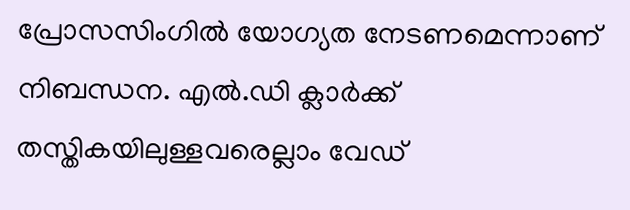പ്രോസസിംഗിൽ യോഗ്യത നേടണമെന്നാണ് നിബന്ധന. എൽ.ഡി ക്ലാർക്ക് തസ്തികയിലുള്ളവരെല്ലാം വേഡ്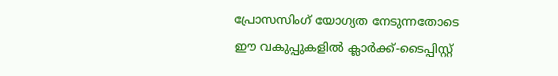പ്രോസസിംഗ് യോഗ്യത നേടുന്നതോടെ ഈ വകുപ്പുകളിൽ ക്ലാർക്ക്-ടൈപ്പിസ്റ്റ്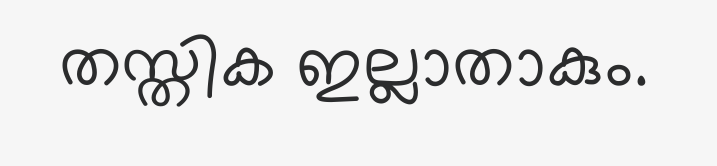തസ്തിക ഇല്ലാതാകും.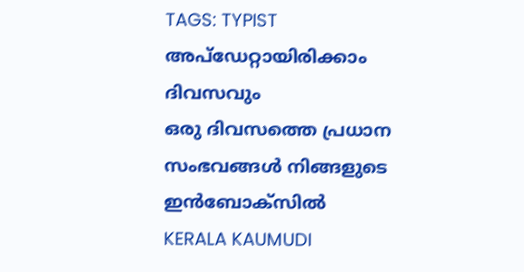TAGS: TYPIST
അപ്ഡേറ്റായിരിക്കാം ദിവസവും
ഒരു ദിവസത്തെ പ്രധാന സംഭവങ്ങൾ നിങ്ങളുടെ ഇൻബോക്സിൽ
KERALA KAUMUDI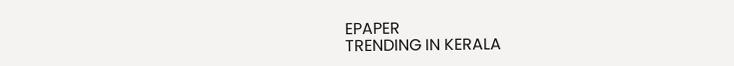EPAPER
TRENDING IN KERALA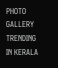PHOTO GALLERY
TRENDING IN KERALA